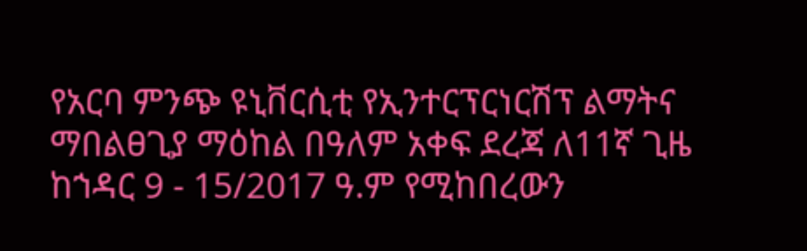የአርባ ምንጭ ዩኒቨርሲቲ የኢንተርፕርነርሽፕ ልማትና ማበልፀጊያ ማዕከል በዓለም አቀፍ ደረጃ ለ11ኛ ጊዜ ከኀዳር 9 - 15/2017 ዓ.ም የሚከበረውን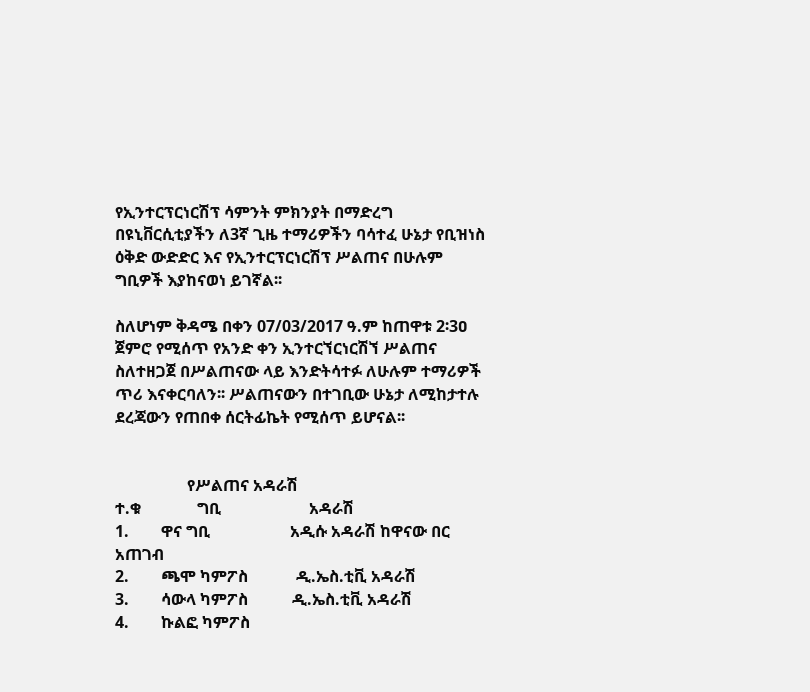የኢንተርፕርነርሽፕ ሳምንት ምክንያት በማድረግ በዩኒቨርሲቲያችን ለ3ኛ ጊዜ ተማሪዎችን ባሳተፈ ሁኔታ የቢዝነስ ዕቅድ ውድድር እና የኢንተርፕርነርሽፕ ሥልጠና በሁሉም ግቢዎች እያከናወነ ይገኛል፡፡

ስለሆነም ቅዳሜ በቀን 07/03/2017 ዓ.ም ከጠዋቱ 2፡3ዐ ጀምሮ የሚሰጥ የአንድ ቀን ኢንተርኘርነርሽኘ ሥልጠና ስለተዘጋጀ በሥልጠናው ላይ እንድትሳተፉ ለሁሉም ተማሪዎች ጥሪ እናቀርባለን፡፡ ሥልጠናውን በተገቢው ሁኔታ ለሚከታተሉ ደረጃውን የጠበቀ ሰርትፊኬት የሚሰጥ ይሆናል፡፡


                  የሥልጠና አዳራሽ
ተ.ቁ              ግቢ                      አዳራሽ
1.        ዋና ግቢ                    አዲሱ አዳራሽ ከዋናው በር አጠገብ
2.        ጫሞ ካምፖስ            ዲ.ኤስ.ቲቪ አዳራሽ
3.        ሳውላ ካምፖስ           ዲ.ኤስ.ቲቪ አዳራሽ
4.        ኩልፎ ካምፖስ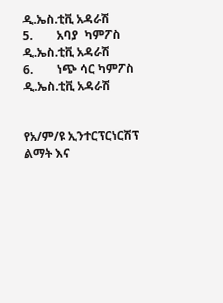ዲ.ኤስ.ቲቪ አዳራሽ
5.        አባያ  ካምፖስ           ዲ.ኤስ.ቲቪ አዳራሽ
6.        ነጭ ሳር ካምፖስ        ዲ.ኤስ.ቲቪ አዳራሽ


የአ/ም/ዩ ኢንተርፕርነርሽፕ ልማት እና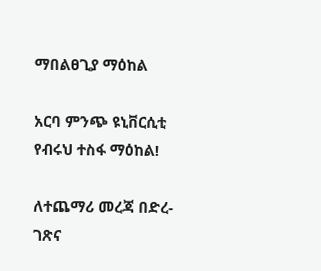ማበልፀጊያ ማዕከል

አርባ ምንጭ ዩኒቨርሲቲ
የብሩህ ተስፋ ማዕከል!

ለተጨማሪ መረጃ በድረ-ገጽና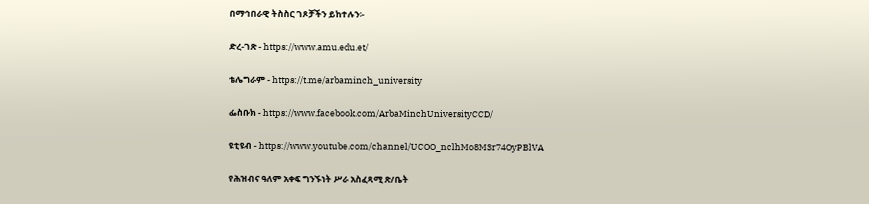በማኅበራዊ ትስስር ገጾቻችን ይከተሉን፡-

ድረ-ገጽ - https://www.amu.edu.et/

ቴሌግራም - https://t.me/arbaminch_university

ፌስቡክ - https://www.facebook.com/ArbaMinchUniversityCCD/

ዩቲዩብ - https://www.youtube.com/channel/UCOO_nclhMo8M3r74OyPBlVA

የሕዝብና ዓለም አቀፍ ግንኙነት ሥራ አስፈጻሚ ጽ/ቤት